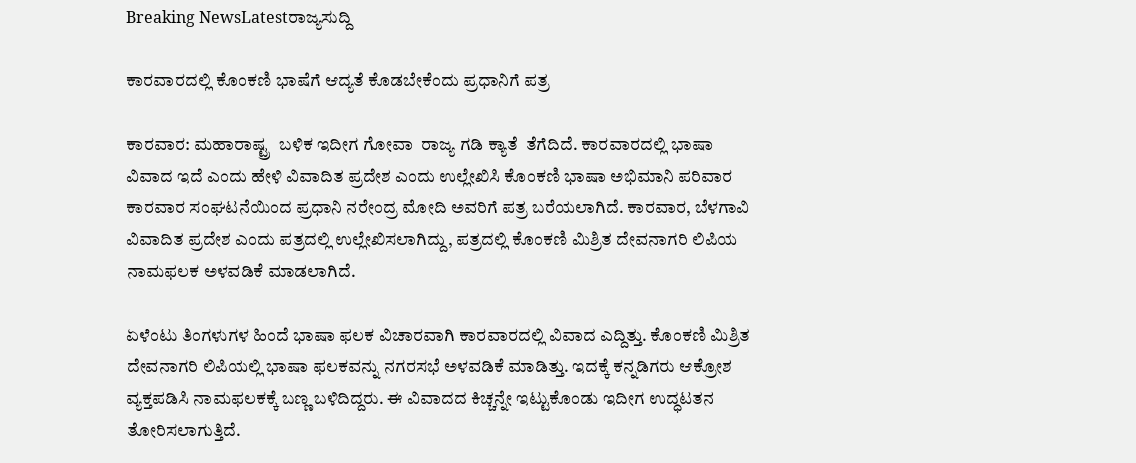Breaking NewsLatestರಾಜ್ಯಸುದ್ದಿ

ಕಾರವಾರದಲ್ಲಿ ಕೊಂಕಣಿ ಭಾಷೆಗೆ ಆದ್ಯತೆ ಕೊಡಬೇಕೆಂದು ಪ್ರಧಾನಿಗೆ ಪತ್ರ

ಕಾರವಾರ: ಮಹಾರಾಷ್ಟ್ರ  ಬಳಿಕ ಇದೀಗ ಗೋವಾ  ರಾಜ್ಯ ಗಡಿ ಕ್ಯಾತೆ  ತೆಗೆದಿದೆ. ಕಾರವಾರದಲ್ಲಿ ಭಾಷಾ ವಿವಾದ ಇದೆ ಎಂದು ಹೇಳಿ ವಿವಾದಿತ ಪ್ರದೇಶ ಎಂದು ಉಲ್ಲೇಖಿಸಿ ಕೊಂಕಣಿ ಭಾಷಾ ಅಭಿಮಾನಿ ಪರಿವಾರ ಕಾರವಾರ ಸಂಘಟನೆಯಿಂದ ಪ್ರಧಾನಿ ನರೇಂದ್ರ ಮೋದಿ ಅವರಿಗೆ ಪತ್ರ ಬರೆಯಲಾಗಿದೆ. ಕಾರವಾರ, ಬೆಳಗಾವಿ ವಿವಾದಿತ ಪ್ರದೇಶ ಎಂದು ಪತ್ರದಲ್ಲಿ ಉಲ್ಲೇಖಿಸಲಾಗಿದ್ದು, ಪತ್ರದಲ್ಲಿ ಕೊಂಕಣಿ ಮಿಶ್ರಿತ ದೇವನಾಗರಿ ಲಿಪಿಯ ನಾಮಫಲಕ ಅಳವಡಿಕೆ ಮಾಡಲಾಗಿದೆ.

ಏಳೆಂಟು ತಿಂಗಳುಗಳ ಹಿಂದೆ ಭಾಷಾ ಫಲಕ ವಿಚಾರವಾಗಿ ಕಾರವಾರದಲ್ಲಿ ವಿವಾದ ಎದ್ದಿತ್ತು. ಕೊಂಕಣಿ ಮಿಶ್ರಿತ ದೇವನಾಗರಿ ಲಿಪಿಯಲ್ಲಿ ಭಾಷಾ ಫಲಕವನ್ನು ನಗರಸಭೆ ಅಳವಡಿಕೆ ಮಾಡಿತ್ತು. ಇದಕ್ಕೆ ಕನ್ನಡಿಗರು ಆಕ್ರೋಶ ವ್ಯಕ್ತಪಡಿಸಿ ನಾಮಫಲಕಕ್ಕೆ ಬಣ್ಣ ಬಳಿದಿದ್ದರು. ಈ ವಿವಾದದ ಕಿಚ್ಚನ್ನೇ ಇಟ್ಟುಕೊಂಡು ಇದೀಗ ಉದ್ಧಟತನ ತೋರಿಸಲಾಗುತ್ತಿದೆ.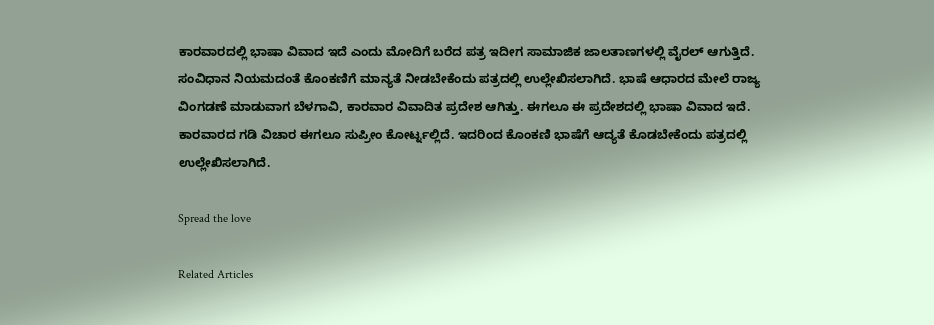ಕಾರವಾರದಲ್ಲಿ ಭಾಷಾ ವಿವಾದ ಇದೆ ಎಂದು ಮೋದಿಗೆ ಬರೆದ ಪತ್ರ ಇದೀಗ ಸಾಮಾಜಿಕ ಜಾಲತಾಣಗಳಲ್ಲಿ ವೈರಲ್ ಆಗುತ್ತಿದೆ. ಸಂವಿಧಾನ ನಿಯಮದಂತೆ ಕೊಂಕಣಿಗೆ ಮಾನ್ಯತೆ ನೀಡಬೇಕೆಂದು ಪತ್ರದಲ್ಲಿ ಉಲ್ಲೇಖಿಸಲಾಗಿದೆ. ಭಾಷೆ ಆಧಾರದ ಮೇಲೆ ರಾಜ್ಯ ವಿಂಗಡಣೆ ಮಾಡುವಾಗ ಬೆಳಗಾವಿ, ಕಾರವಾರ ವಿವಾದಿತ ಪ್ರದೇಶ ಆಗಿತ್ತು. ಈಗಲೂ ಈ ಪ್ರದೇಶದಲ್ಲಿ ಭಾಷಾ ವಿವಾದ ಇದೆ. ಕಾರವಾರದ ಗಡಿ ವಿಚಾರ ಈಗಲೂ ಸುಪ್ರೀಂ ಕೋರ್ಟ್ನಲ್ಲಿದೆ. ಇದರಿಂದ ಕೊಂಕಣಿ ಭಾಷೆಗೆ ಆದ್ಯತೆ ಕೊಡಬೇಕೆಂದು ಪತ್ರದಲ್ಲಿ ಉಲ್ಲೇಖಿಸಲಾಗಿದೆ.

Spread the love

Related Articles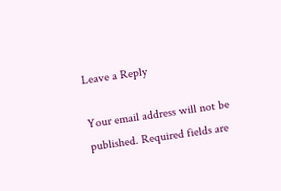Leave a Reply

Your email address will not be published. Required fields are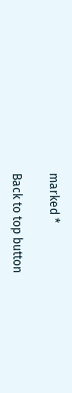marked *

Back to top button